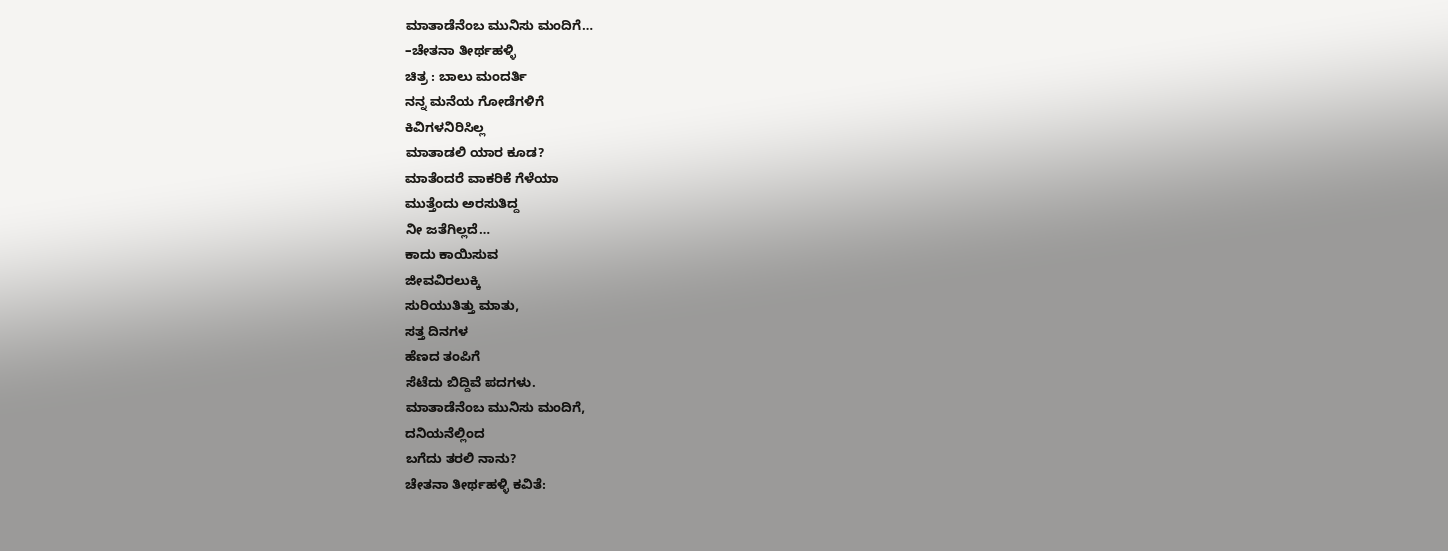ಮಾತಾಡೆನೆಂಬ ಮುನಿಸು ಮಂದಿಗೆ…
–ಚೇತನಾ ತೀರ್ಥಹಳ್ಳಿ
ಚಿತ್ರ : ಬಾಲು ಮಂದರ್ತಿ
ನನ್ನ ಮನೆಯ ಗೋಡೆಗಳಿಗೆ
ಕಿವಿಗಳನಿರಿಸಿಲ್ಲ
ಮಾತಾಡಲಿ ಯಾರ ಕೂಡ?
ಮಾತೆಂದರೆ ವಾಕರಿಕೆ ಗೆಳೆಯಾ
ಮುತ್ತೆಂದು ಅರಸುತಿದ್ದ
ನೀ ಜತೆಗಿಲ್ಲದೆ…
ಕಾದು ಕಾಯಿಸುವ
ಜೀವವಿರಲುಕ್ಕಿ
ಸುರಿಯುತಿತ್ತು ಮಾತು,
ಸತ್ತ ದಿನಗಳ
ಹೆಣದ ತಂಪಿಗೆ
ಸೆಟೆದು ಬಿದ್ದಿವೆ ಪದಗಳು.
ಮಾತಾಡೆನೆಂಬ ಮುನಿಸು ಮಂದಿಗೆ,
ದನಿಯನೆಲ್ಲಿಂದ
ಬಗೆದು ತರಲಿ ನಾನು?
ಚೇತನಾ ತೀರ್ಥಹಳ್ಳಿ ಕವಿತೆ: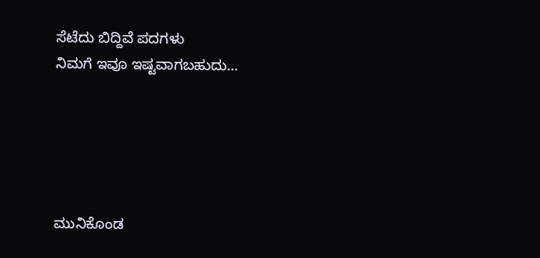ಸೆಟೆದು ಬಿದ್ದಿವೆ ಪದಗಳು
ನಿಮಗೆ ಇವೂ ಇಷ್ಟವಾಗಬಹುದು…





ಮುನಿಕೊಂಡ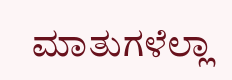ಮಾತುಗಳೆಲ್ಲಾ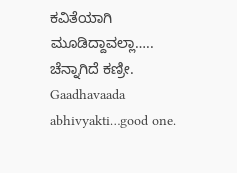ಕವಿತೆಯಾಗಿ ಮೂಡಿದ್ದಾವಲ್ಲಾ…..
ಚೆನ್ನಾಗಿದೆ ಕಣ್ರೀ.
Gaadhavaada abhivyakti…good one.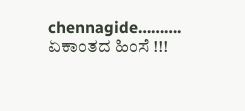chennagide……….
ಏಕಾಂತದ ಹಿಂಸೆ !!!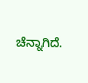ಚೆನ್ನಾಗಿದೆ.